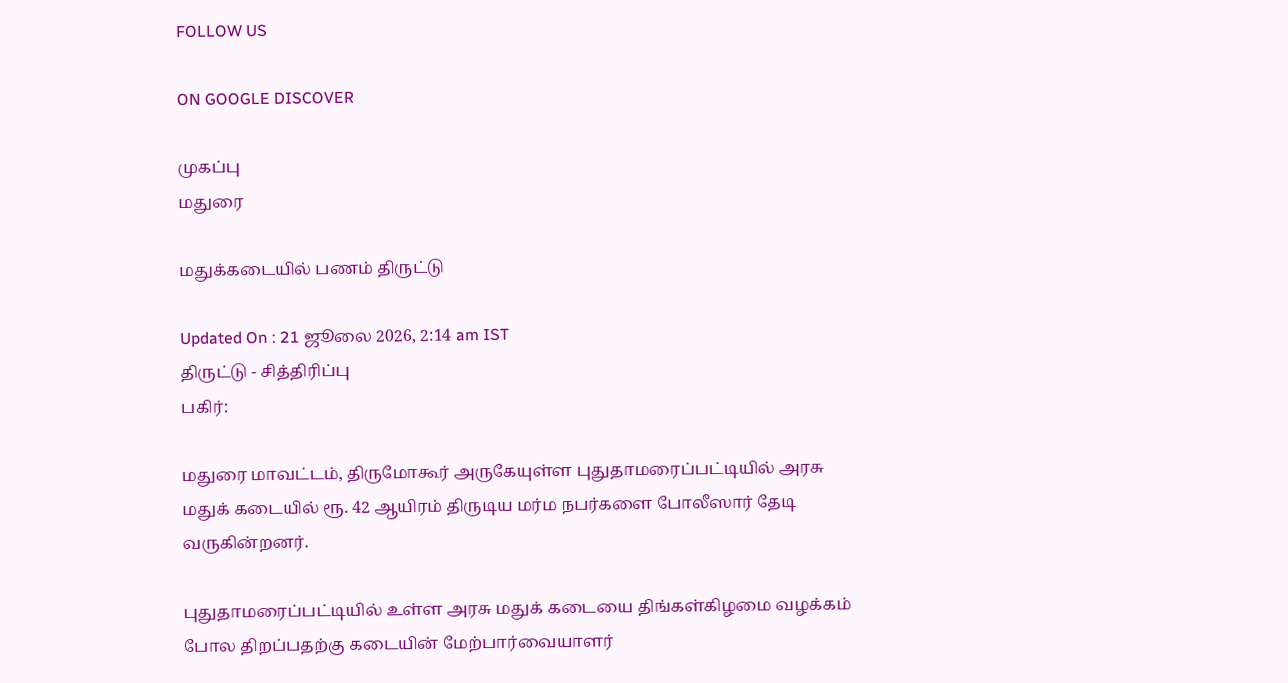FOLLOW US

ON GOOGLE DISCOVER

முகப்பு
மதுரை

மதுக்கடையில் பணம் திருட்டு

Updated On : 21 ஜூலை 2026, 2:14 am IST
திருட்டு - சித்திரிப்பு
பகிர்:

மதுரை மாவட்டம், திருமோகூர் அருகேயுள்ள புதுதாமரைப்பட்டியில் அரசு மதுக் கடையில் ரூ. 42 ஆயிரம் திருடிய மர்ம நபர்களை போலீஸார் தேடி வருகின்றனர்.

புதுதாமரைப்பட்டியில் உள்ள அரசு மதுக் கடையை திங்கள்கிழமை வழக்கம் போல திறப்பதற்கு கடையின் மேற்பார்வையாளர்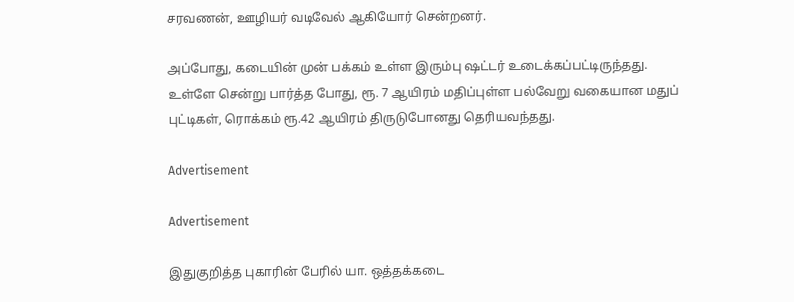சரவணன், ஊழியர் வடிவேல் ஆகியோர் சென்றனர்.

அப்போது, கடையின் முன் பக்கம் உள்ள இரும்பு ஷட்டர் உடைக்கப்பட்டிருந்தது. உள்ளே சென்று பார்த்த போது, ரூ. 7 ஆயிரம் மதிப்புள்ள பல்வேறு வகையான மதுப் புட்டிகள், ரொக்கம் ரூ.42 ஆயிரம் திருடுபோனது தெரியவந்தது.

Advertisement

Advertisement

இதுகுறித்த புகாரின் பேரில் யா. ஒத்தக்கடை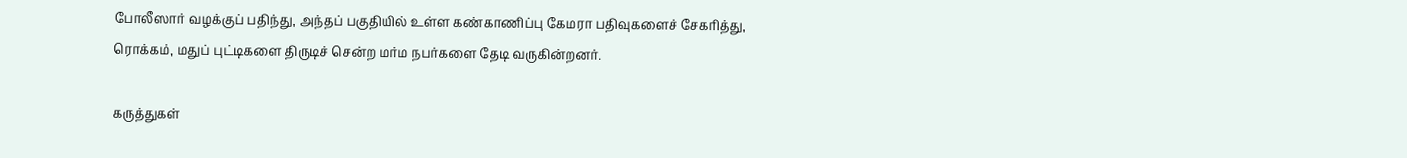போலீஸார் வழக்குப் பதிந்து, அந்தப் பகுதியில் உள்ள கண்காணிப்பு கேமரா பதிவுகளைச் சேகரித்து, ரொக்கம், மதுப் புட்டிகளை திருடிச் சென்ற மர்ம நபர்களை தேடி வருகின்றனர்.

கருத்துகள்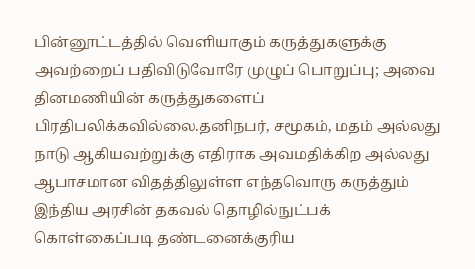பின்னூட்டத்தில் வெளியாகும் கருத்துகளுக்கு அவற்றைப் பதிவிடுவோரே முழுப் பொறுப்பு; அவை தினமணியின் கருத்துகளைப் பிரதிபலிக்கவில்லை.தனிநபர், சமூகம், மதம் அல்லது நாடு ஆகியவற்றுக்கு எதிராக அவமதிக்கிற அல்லது ஆபாசமான விதத்திலுள்ள எந்தவொரு கருத்தும் இந்திய அரசின் தகவல் தொழில்நுட்பக் கொள்கைப்படி தண்டனைக்குரிய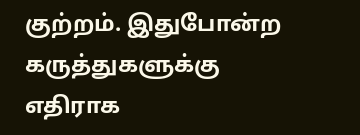குற்றம். இதுபோன்ற கருத்துகளுக்கு எதிராக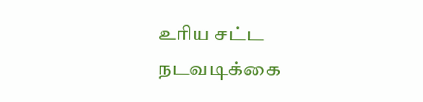உரிய சட்ட நடவடிக்கை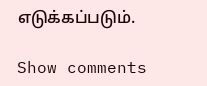எடுக்கப்படும்.

Show comments